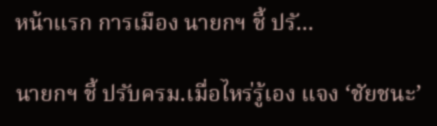หน้าแรก การเมือง นายกฯ ชี้ ปรั...

นายกฯ ชี้ ปรับครม.เมื่อไหร่รู้เอง แจง ‘ชัยชนะ’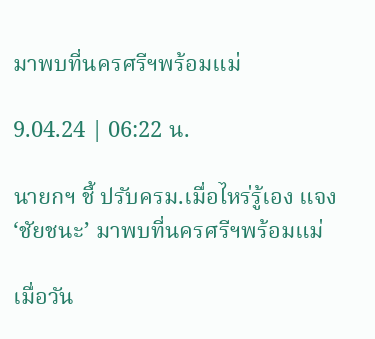มาพบที่นครศรีฯพร้อมแม่

9.04.24 | 06:22 น.

นายกฯ ชี้ ปรับครม.เมื่อไหร่รู้เอง แจง ‘ชัยชนะ’ มาพบที่นครศรีฯพร้อมแม่

เมื่อวัน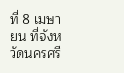ที่ 8 เมษายน ที่จังหวัดนครศรี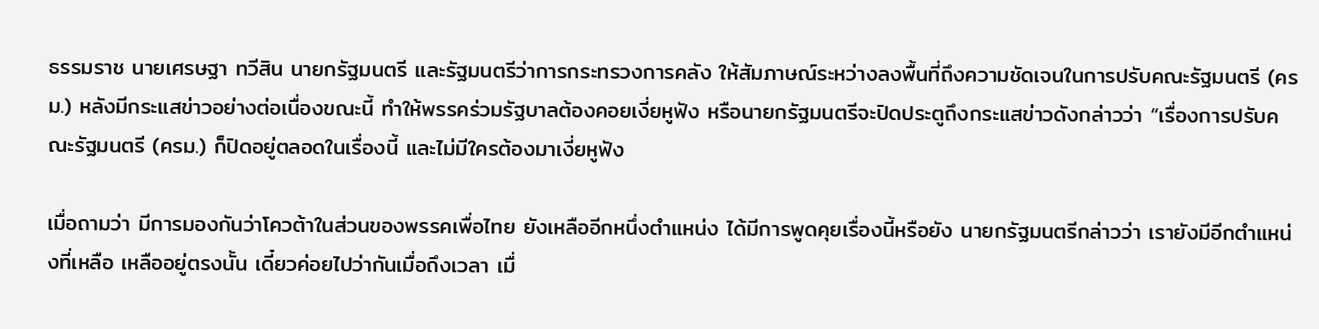ธรรมราช นายเศรษฐา ทวีสิน นายกรัฐมนตรี และรัฐมนตรีว่าการกระทรวงการคลัง ให้สัมภาษณ์ระหว่างลงพื้นที่ถึงความชัดเจนในการปรับคณะรัฐมนตรี (ครม.) หลังมีกระแสข่าวอย่างต่อเนื่องขณะนี้ ทำให้พรรคร่วมรัฐบาลต้องคอยเงี่ยหูฟัง หรือนายกรัฐมนตรีจะปิดประตูถึงกระแสข่าวดังกล่าวว่า “เรื่องการปรับคณะรัฐมนตรี (ครม.) ก็ปิดอยู่ตลอดในเรื่องนี้ และไม่มีใครต้องมาเงี่ยหูฟัง

เมื่อถามว่า มีการมองกันว่าโควต้าในส่วนของพรรคเพื่อไทย ยังเหลืออีกหนึ่งตำแหน่ง ได้มีการพูดคุยเรื่องนี้หรือยัง นายกรัฐมนตรีกล่าวว่า เรายังมีอีกตำแหน่งที่เหลือ เหลืออยู่ตรงนั้น เดี๋ยวค่อยไปว่ากันเมื่อถึงเวลา เมื่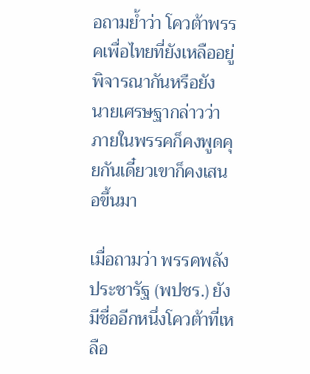อถามย้ำว่า โควต้าพรรคเพื่อไทยที่ยังเหลืออยู่ พิจารณากันหรือยัง นายเศรษฐากล่าวว่า ภายในพรรคก็คงพูดคุยกันเดี๋ยวเขาก็คงเสนอขึ้นมา

เมื่อถามว่า พรรคพลังประชารัฐ (พปชร.) ยังมีชื่ออีกหนึ่งโควต้าที่เหลือ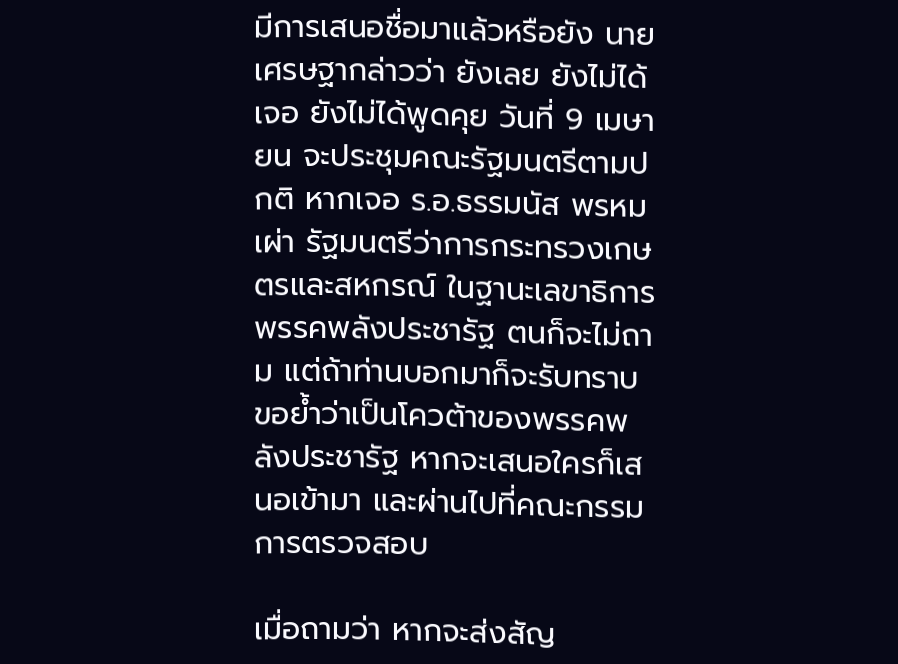มีการเสนอชื่อมาแล้วหรือยัง นายเศรษฐากล่าวว่า ยังเลย ยังไม่ได้เจอ ยังไม่ได้พูดคุย วันที่ 9 เมษายน จะประชุมคณะรัฐมนตรีตามปกติ หากเจอ ร.อ.ธรรมนัส พรหมเผ่า รัฐมนตรีว่าการกระทรวงเกษตรและสหกรณ์ ในฐานะเลขาธิการพรรคพลังประชารัฐ ตนก็จะไม่ถาม แต่ถ้าท่านบอกมาก็จะรับทราบ ขอย้ำว่าเป็นโควต้าของพรรคพลังประชารัฐ หากจะเสนอใครก็เสนอเข้ามา และผ่านไปที่คณะกรรมการตรวจสอบ

เมื่อถามว่า หากจะส่งสัญ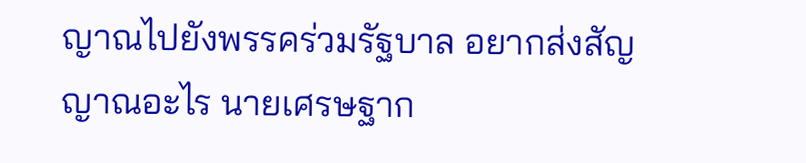ญาณไปยังพรรคร่วมรัฐบาล อยากส่งสัญญาณอะไร นายเศรษฐาก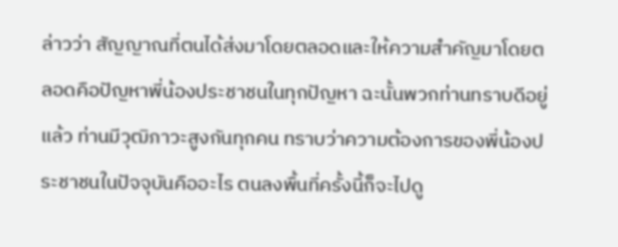ล่าวว่า สัญญาณที่ตนได้ส่งมาโดยตลอดและให้ความสำคัญมาโดยตลอดคือปัญหาพี่น้องประชาชนในทุกปัญหา ฉะนั้นพวกท่านทราบดีอยู่แล้ว ท่านมีวุฒิภาวะสูงกันทุกคน ทราบว่าความต้องการของพี่น้องประชาชนในปัจจุบันคืออะไร ตนลงพื้นที่ครั้งนี้ก็จะไปดู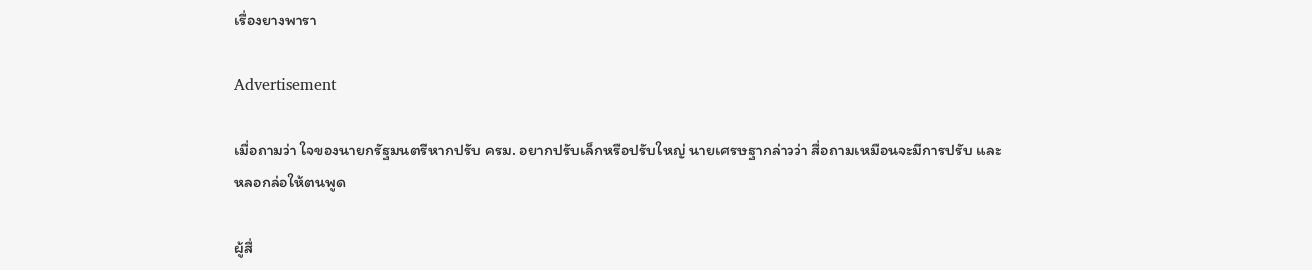เรื่องยางพารา

Advertisement

เมื่อถามว่า ใจของนายกรัฐมนตรีหากปรับ ครม. อยากปรับเล็กหรือปรับใหญ่ นายเศรษฐากล่าวว่า สื่อถามเหมือนจะมีการปรับ และหลอกล่อให้ตนพูด

ผู้สื่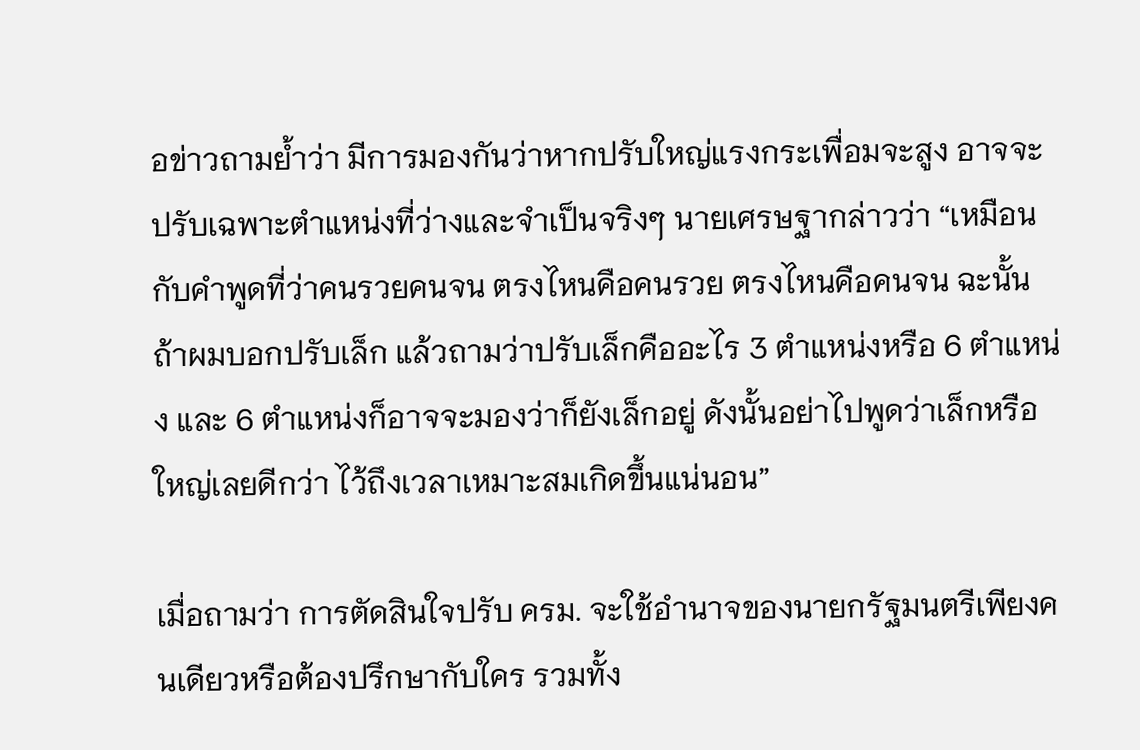อข่าวถามย้ำว่า มีการมองกันว่าหากปรับใหญ่แรงกระเพื่อมจะสูง อาจจะปรับเฉพาะตำแหน่งที่ว่างและจำเป็นจริงๆ นายเศรษฐากล่าวว่า “เหมือนกับคำพูดที่ว่าคนรวยคนจน ตรงไหนคือคนรวย ตรงไหนคือคนจน ฉะนั้นถ้าผมบอกปรับเล็ก แล้วถามว่าปรับเล็กคืออะไร 3 ตำแหน่งหรือ 6 ตำแหน่ง และ 6 ตำแหน่งก็อาจจะมองว่าก็ยังเล็กอยู่ ดังนั้นอย่าไปพูดว่าเล็กหรือใหญ่เลยดีกว่า ไว้ถึงเวลาเหมาะสมเกิดขึ้นแน่นอน”

เมื่อถามว่า การตัดสินใจปรับ ครม. จะใช้อำนาจของนายกรัฐมนตรีเพียงคนเดียวหรือต้องปรึกษากับใคร รวมทั้ง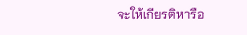จะให้เกียรติหารือ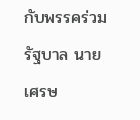กับพรรคร่วมรัฐบาล นายเศรษ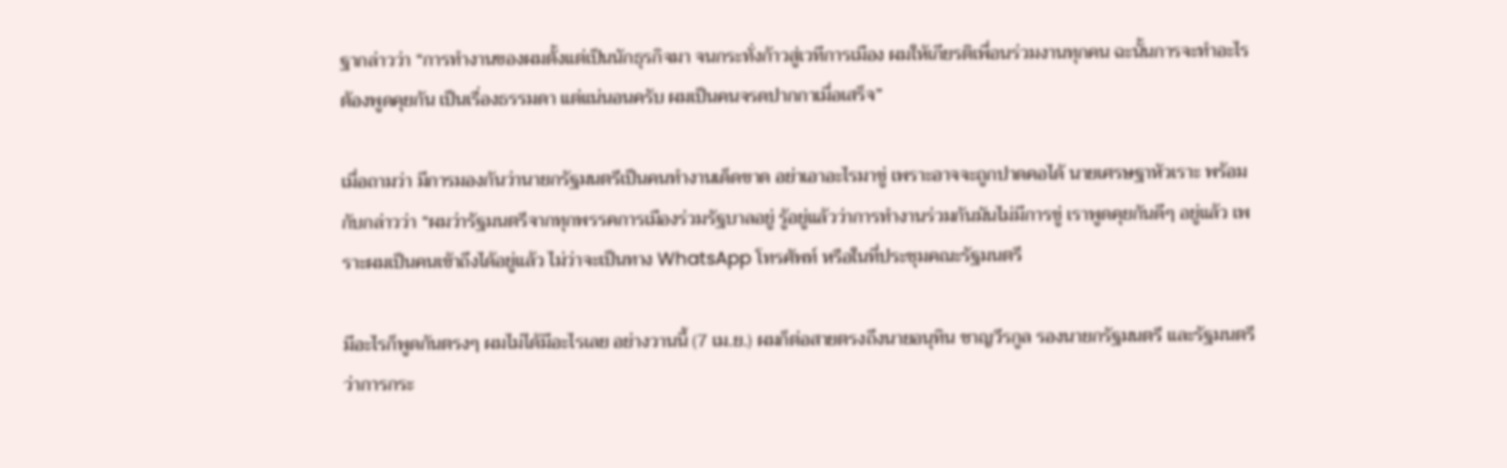ฐากล่าวว่า “การทำงานของผมตั้งแต่เป็นนักธุรกิจมา จนกระทั่งก้าวสู่เวทีการเมือง ผมให้เกียรติเพื่อนร่วมงานทุกคน ฉะนั้นการจะทำอะไรต้องพูดคุยกัน เป็นเรื่องธรรมดา แต่แน่นอนครับ ผมเป็นคนจรดปากกาเมื่อเสร็จ”

เมื่อถามว่า มีการมองกันว่านายกรัฐมนตรีเป็นคนทำงานเด็ดขาด อย่าเอาอะไรมาขู่ เพราะอาจจะถูกปาดคอได้ นายเศรษฐาหัวเราะ พร้อมกับกล่าวว่า “ผมว่ารัฐมนตรีจากทุกพรรคการเมืองร่วมรัฐบาลอยู่ รู้อยู่แล้วว่าการทำงานร่วมกันมันไม่มีการขู่ เราพูดคุยกันดีๆ อยู่แล้ว เพราะผมเป็นคนเข้าถึงได้อยู่แล้ว ไม่ว่าจะเป็นทาง WhatsApp โทรศัพท์ หรือในที่ประชุมคณะรัฐมนตรี

มีอะไรก็พูดกันตรงๆ ผมไม่ได้มีอะไรเลย อย่างวานนี้ (7 เม.ย.) ผมก็ต่อสายตรงถึงนายอนุทิน ชาญวีรกูล รองนายกรัฐมนตรี และรัฐมนตรีว่าการกระ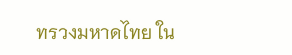ทรวงมหาดไทย ใน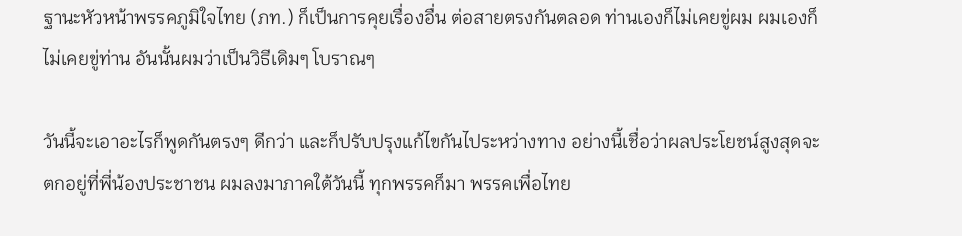ฐานะหัวหน้าพรรคภูมิใจไทย (ภท.) ก็เป็นการคุยเรื่องอื่น ต่อสายตรงกันตลอด ท่านเองก็ไม่เคยขู่ผม ผมเองก็ไม่เคยขู่ท่าน อันนั้นผมว่าเป็นวิธีเดิมๆ โบราณๆ

วันนี้จะเอาอะไรก็พูดกันตรงๆ ดีกว่า และก็ปรับปรุงแก้ไขกันไประหว่างทาง อย่างนี้เชื่อว่าผลประโยชน์สูงสุดจะตกอยู่ที่พี่น้องประชาชน ผมลงมาภาคใต้วันนี้ ทุกพรรคก็มา พรรคเพื่อไทย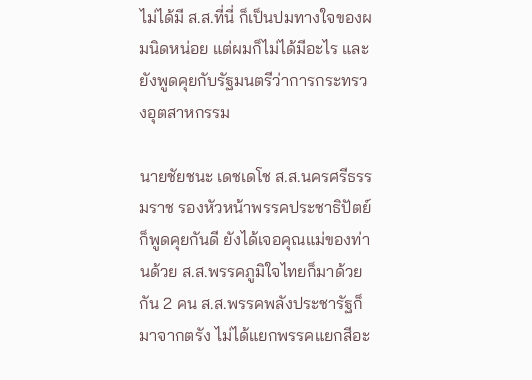ไม่ได้มี ส.ส.ที่นี่ ก็เป็นปมทางใจของผมนิดหน่อย แต่ผมก็ไม่ได้มีอะไร และยังพูดคุยกับรัฐมนตรีว่าการกระทรวงอุตสาหกรรม

นายชัยชนะ เดชเดโช ส.ส.นครศรีธรรมราช รองหัวหน้าพรรคประชาธิปัตย์ ก็พูดคุยกันดี ยังได้เจอคุณแม่ของท่านด้วย ส.ส.พรรคภูมิใจไทยก็มาด้วยกัน 2 คน ส.ส.พรรคพลังประชารัฐก็มาจากตรัง ไม่ได้แยกพรรคแยกสีอะ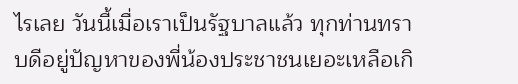ไรเลย วันนี้เมื่อเราเป็นรัฐบาลแล้ว ทุกท่านทราบดีอยู่ปัญหาของพี่น้องประชาชนเยอะเหลือเกิ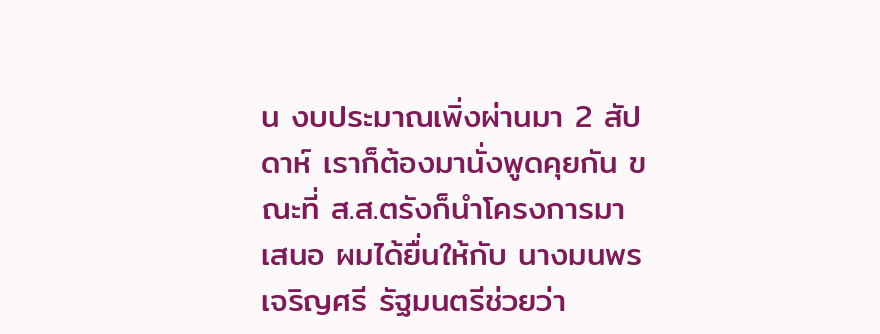น งบประมาณเพิ่งผ่านมา 2 สัปดาห์ เราก็ต้องมานั่งพูดคุยกัน ขณะที่ ส.ส.ตรังก็นำโครงการมาเสนอ ผมได้ยื่นให้กับ นางมนพร เจริญศรี รัฐมนตรีช่วยว่า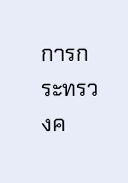การกระทรวงค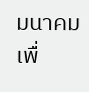มนาคม เพื่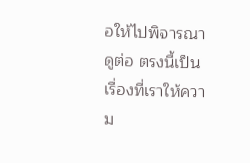อให้ไปพิจารณาดูต่อ ตรงนี้เป็นเรื่องที่เราให้ความ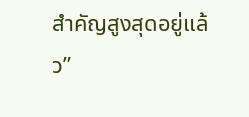สำคัญสูงสุดอยู่แล้ว”